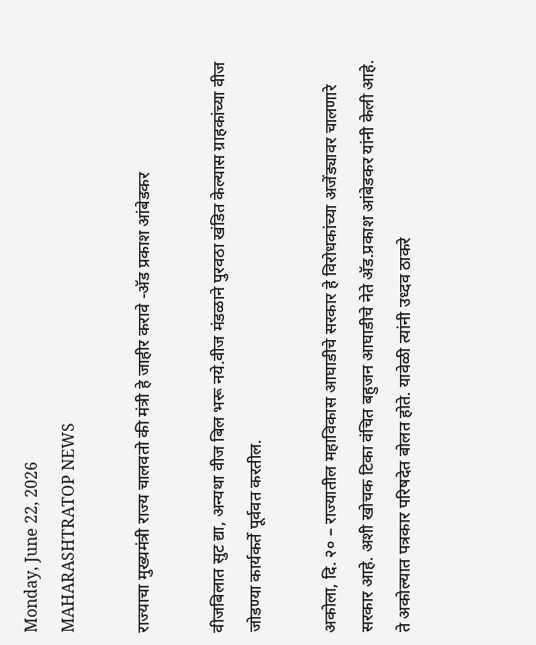Monday, June 22, 2026
MAHARASHTRATOP NEWS

राज्याचा मुख्यमंत्री राज्य चालवतो की मंत्री हे जाहीर करावे -अ‍ॅड प्रकाश आंबेडकर

वीजबिलात सुट द्या, अन्यथा वीज बिल भरू नये.वीज मंडळाने पुरवठा खंडित केल्यास ग्राहकांच्या वीज जोडण्या कार्यकर्ते पूर्ववत करतील.

अकोला, दि. २० – राज्यातील महाविकास आघाडीचे सरकार हे विरोधकांच्या अजेंड्यावर चालणारे सरकार आहे. अशी खोचक टिका वंचित बहुजन आघाडीचे नेते अ‍ॅड.प्रकाश आंबेडकर यांनी केली आहे. ते अकोल्यात पत्रकार परिषदेत बोलत होते. यावेळी त्यांनी उध्दव ठाकरे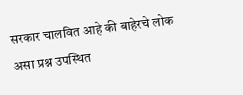सरकार चालवित आहे की बाहेरचे लोक असा प्रश्न उपस्थित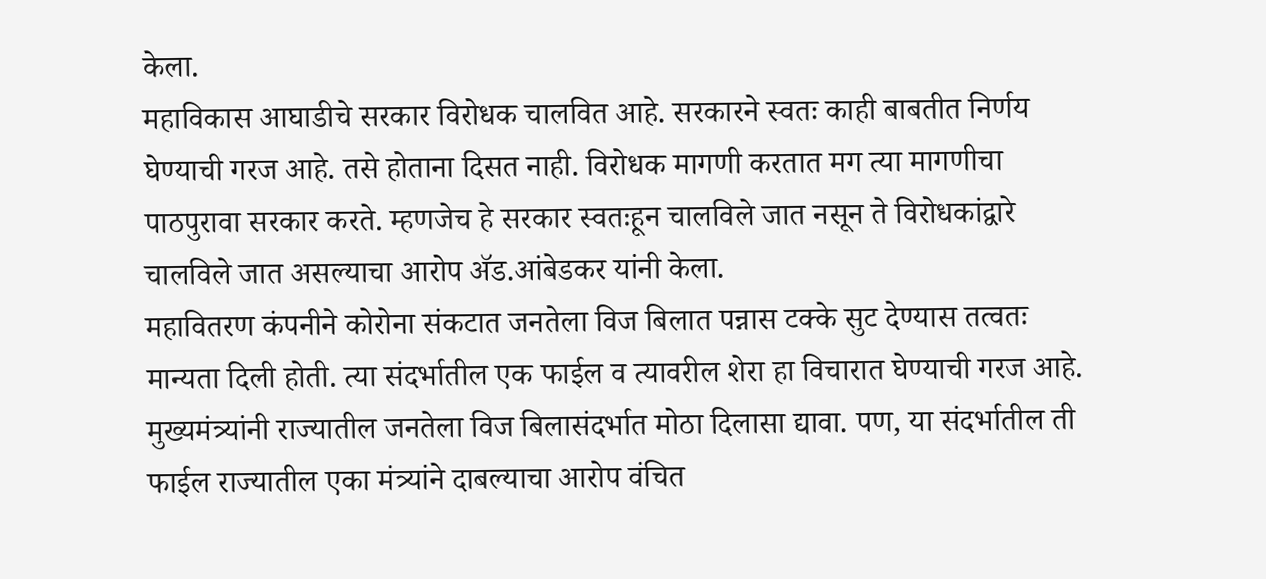केला.
महाविकास आघाडीचे सरकार विरोधक चालवित आहे. सरकारने स्वतः काही बाबतीत निर्णय घेण्याची गरज आहे. तसे होताना दिसत नाही. विरोधक मागणी करतात मग त्या मागणीचा पाठपुरावा सरकार करते. म्हणजेच हे सरकार स्वतःहून चालविले जात नसून ते विरोधकांद्वारे चालविले जात असल्याचा आरोप अ‍ॅड.आंबेडकर यांनी केला.
महावितरण कंपनीने कोरोना संकटात जनतेला विज बिलात पन्नास टक्के सुट देण्यास तत्वतः मान्यता दिली होती. त्या संदर्भातील एक फाईल व त्यावरील शेरा हा विचारात घेण्याची गरज आहे. मुख्यमंत्र्यांनी राज्यातील जनतेला विज बिलासंदर्भात मोठा दिलासा द्यावा. पण, या संदर्भातील ती फाईल राज्यातील एका मंत्र्यांने दाबल्याचा आरोप वंचित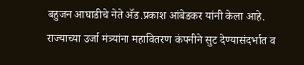बहुजन आघाडीचे नेते अ‍ॅड.प्रकाश आंबेडकर यांनी केला आहे.
राज्याच्या उर्जा मंत्र्यांना महावितरण कंपनीने सुट देण्यासंदर्भात व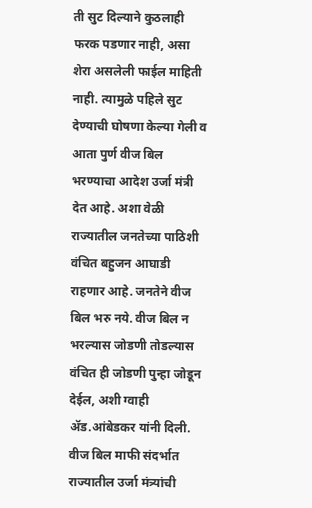ती सुट दिल्याने कुठलाही फरक पडणार नाही, असा शेरा असलेली फाईल माहिती नाही. त्यामुळे पहिले सुट देण्याची घोषणा केल्या गेली व आता पुर्ण वीज बिल भरण्याचा आदेश उर्जा मंत्री देत आहे. अशा वेळी राज्यातील जनतेच्या पाठिशी वंचित बहुजन आघाडी राहणार आहे. जनतेने वीज बिल भरु नये. वीज बिल न भरल्यास जोडणी तोडल्यास वंचित ही जोडणी पुन्हा जोडून देईल, अशी ग्वाही अ‍ॅड.आंबेडकर यांनी दिली. वीज बिल माफी संदर्भात राज्यातील उर्जा मंत्र्यांची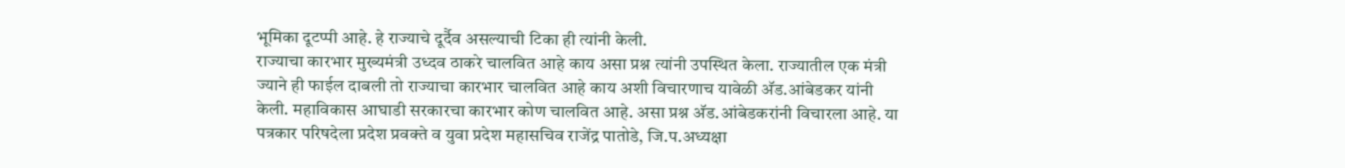भूमिका दूटप्पी आहे. हे राज्याचे दूर्दैव असल्याची टिका ही त्यांनी केली.
राज्याचा कारभार मुख्यमंत्री उध्दव ठाकरे चालवित आहे काय असा प्रश्न त्यांनी उपस्थित केला. राज्यातील एक मंत्री ज्याने ही फाईल दाबली तो राज्याचा कारभार चालवित आहे काय अशी विचारणाच यावेळी अ‍ॅड.आंबेडकर यांनी केली. महाविकास आघाडी सरकारचा कारभार कोण चालवित आहे. असा प्रश्न अ‍ॅड.आंबेडकरांनी विचारला आहे. या पत्रकार परिषदेला प्रदेश प्रवक्ते व युवा प्रदेश महासचिव राजेंद्र पातोडे, जि.प.अध्यक्षा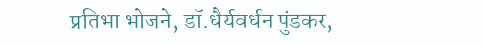प्रतिभा भोजने, डॉ.धैर्यवर्धन पुंडकर,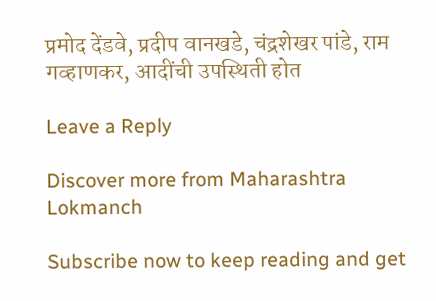प्रमोद देंडवे, प्रदीप वानखडे, चंद्रशेखर पांडे, राम गव्हाणकर, आदींची उपस्थिती होत

Leave a Reply

Discover more from Maharashtra Lokmanch

Subscribe now to keep reading and get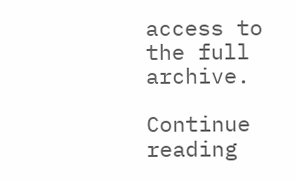access to the full archive.

Continue reading